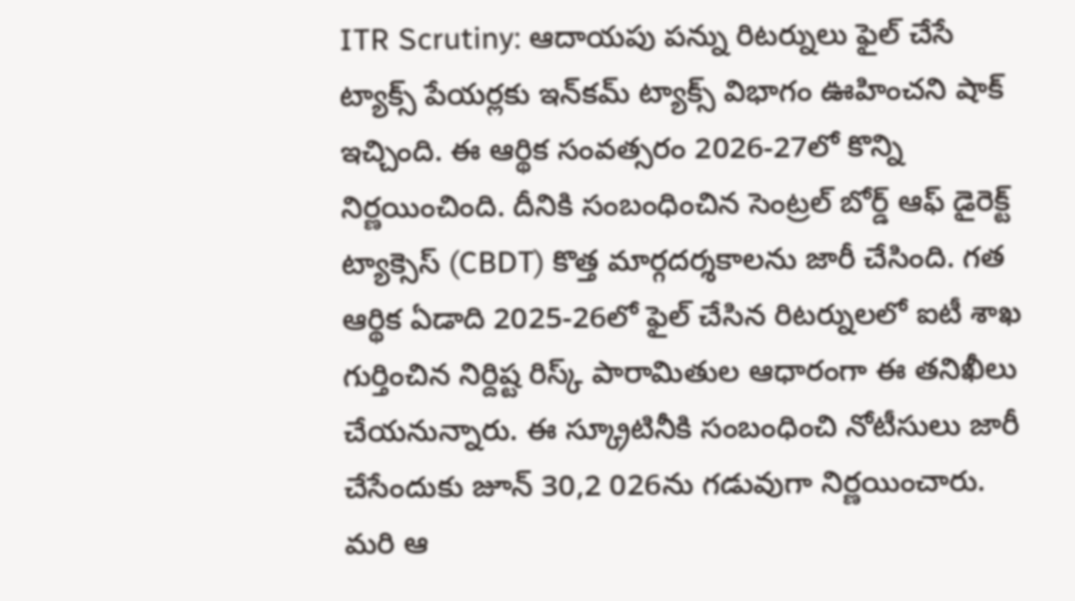ITR Scrutiny: ఆదాయపు పన్ను రిటర్నులు ఫైల్ చేసే ట్యాక్స్ పేయర్లకు ఇన్‌కమ్ ట్యాక్స్ విభాగం ఊహించని షాక్ ఇచ్చింది. ఈ ఆర్థిక సంవత్సరం 2026-27లో కొన్ని నిర్ణయించింది. దీనికి సంబంధించిన సెంట్రల్ బోర్డ్ ఆఫ్ డైరెక్ట్ ట్యాక్సెస్ (CBDT) కొత్త మార్గదర్శకాలను జారీ చేసింది. గత ఆర్థిక ఏడాది 2025-26లో ఫైల్ చేసిన రిటర్నులలో ఐటీ శాఖ గుర్తించిన నిర్దిష్ట రిస్క్ పారామితుల ఆధారంగా ఈ తనిఖీలు చేయనున్నారు. ఈ స్క్రూటినీకి సంబంధించి నోటీసులు జారీ చేసేందుకు జూన్ 30,2 026ను గడువుగా నిర్ణయించారు. మరి ఆ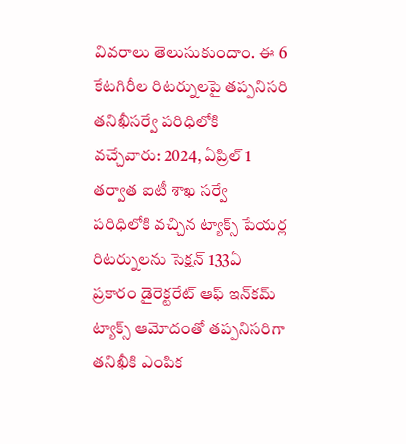వివరాలు తెలుసుకుందాం. ఈ 6 కేటగిరీల రిటర్నులపై తప్పనిసరి తనిఖీసర్వే పరిధిలోకి వచ్చేవారు: 2024, ఏప్రిల్ 1 తర్వాత ఐటీ శాఖ సర్వే పరిధిలోకి వచ్చిన ట్యాక్స్ పేయర్ల రిటర్నులను సెక్షన్ 133ఏ ప్రకారం డైరెక్టరేట్ ఆఫ్ ఇన్‌కమ్ ట్యాక్స్ ఆమోదంతో తప్పనిసరిగా తనిఖీకి ఎంపిక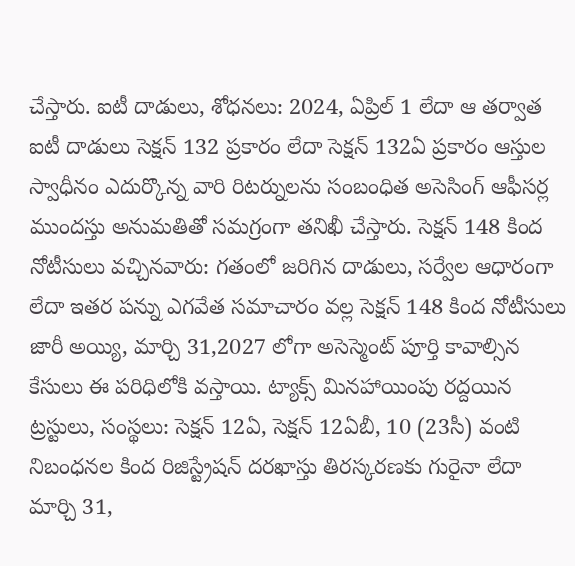చేస్తారు. ఐటీ దాడులు, శోధనలు: 2024, ఏప్రిల్ 1 లేదా ఆ తర్వాత ఐటీ దాడులు సెక్షన్ 132 ప్రకారం లేదా సెక్షన్ 132ఏ ప్రకారం ఆస్తుల స్వాధీనం ఎదుర్కొన్న వారి రిటర్నులను సంబంధిత అసెసింగ్ ఆఫీసర్ల ముందస్తు అనుమతితో సమగ్రంగా తనిఖీ చేస్తారు. సెక్షన్ 148 కింద నోటీసులు వచ్చినవారు: గతంలో జరిగిన దాడులు, సర్వేల ఆధారంగా లేదా ఇతర పన్ను ఎగవేత సమాచారం వల్ల సెక్షన్ 148 కింద నోటీసులు జారీ అయ్యి, మార్చి 31,2027 లోగా అసెస్మెంట్ పూర్తి కావాల్సిన కేసులు ఈ పరిధిలోకి వస్తాయి. ట్యాక్స్ మినహాయింపు రద్దయిన ట్రస్టులు, సంస్థలు: సెక్షన్ 12ఏ, సెక్షన్ 12ఏబీ, 10 (23సీ) వంటి నిబంధనల కింద రిజిస్ట్రేషన్ దరఖాస్తు తిరస్కరణకు గురైనా లేదా మార్చి 31,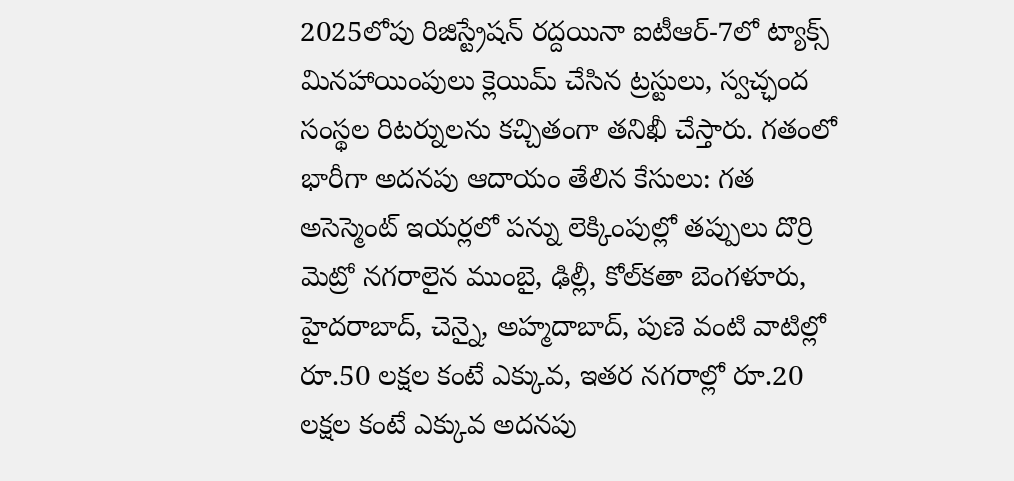2025లోపు రిజిస్ట్రేషన్ రద్దయినా ఐటీఆర్-7లో ట్యాక్స్ మినహాయింపులు క్లెయిమ్ చేసిన ట్రస్టులు, స్వచ్ఛంద సంస్థల రిటర్నులను కచ్చితంగా తనిఖీ చేస్తారు. గతంలో భారీగా అదనపు ఆదాయం తేలిన కేసులు: గత అసెస్మెంట్ ఇయర్లలో పన్ను లెక్కింపుల్లో తప్పులు దొర్రి మెట్రో నగరాలైన ముంబై, ఢిల్లీ, కోల్‌కతా బెంగళూరు, హైదరాబాద్, చెన్నై, అహ్మదాబాద్, పుణె వంటి వాటిల్లో రూ.50 లక్షల కంటే ఎక్కువ, ఇతర నగరాల్లో రూ.20 లక్షల కంటే ఎక్కువ అదనపు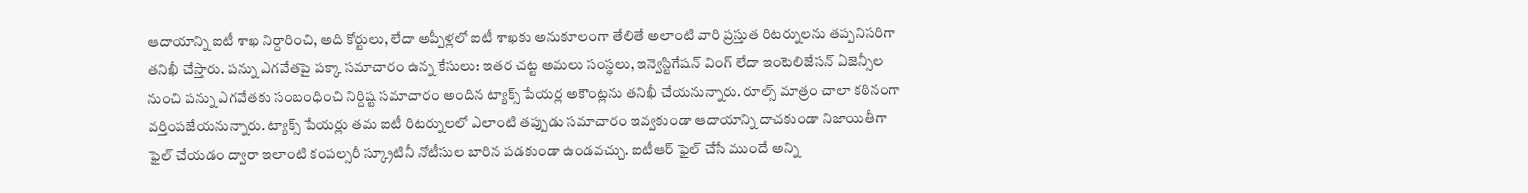ఆదాయాన్ని ఐటీ శాఖ నిర్దారించి, అది కోర్టులు, లేదా అప్పీళ్లలో ఐటీ శాఖకు అనుకూలంగా తేలితే అలాంటి వారి ప్రస్తుత రిటర్నులను తప్పనిసరిగా తనిఖీ చేస్తారు. పన్ను ఎగవేతపై పక్కా సమాచారం ఉన్న కేసులు: ఇతర చట్ట అమలు సంస్థలు, ఇన్వెస్టిగేషన్ వింగ్ లేదా ఇంటెలిజేసన్ ఏజెన్సీల నుంచి పన్ను ఎగవేతకు సంబంధించి నిర్దిష్ట సమాచారం అందిన ట్యాక్స్ పేయర్ల అకౌంట్లను తనిఖీ చేయనున్నారు. రూల్స్ మాత్రం చాలా కఠినంగా వర్తింపజేయనున్నారు. ట్యాక్స్ పేయర్లు తమ ఐటీ రిటర్నులలో ఎలాంటి తప్పుడు సమాచారం ఇవ్వకుండా ఆదాయాన్ని దాచకుండా నిజాయితీగా ఫైల్ చేయడం ద్వారా ఇలాంటి కంపల్సరీ స్క్రూటినీ నోటీసుల బారిన పడకుండా ఉండవచ్చు. ఐటీఆర్ ఫైల్ చేసే ముందే అన్ని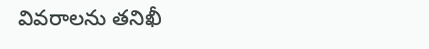వివరాలను తనిఖీ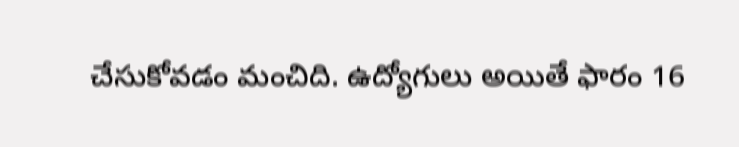చేసుకోవడం మంచిది. ఉద్యోగులు అయితే ఫారం 16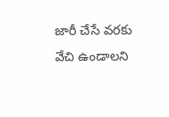జారీ చేసే వరకు వేచి ఉండాలని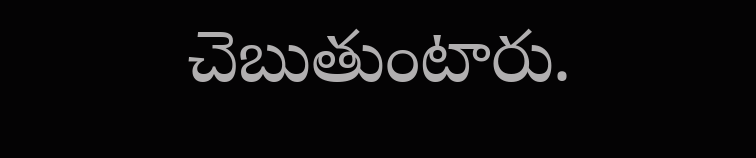చెబుతుంటారు.